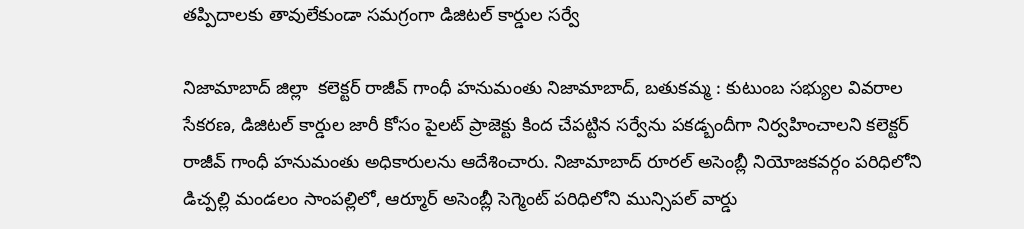తప్పిదాలకు తావులేకుండా సమగ్రంగా డిజిటల్ కార్డుల సర్వే

నిజామాబాద్ జిల్లా  కలెక్టర్ రాజీవ్ గాంధీ హనుమంతు నిజామాబాద్, బతుకమ్మ : కుటుంబ సభ్యుల వివరాల సేకరణ, డిజిటల్ కార్డుల జారీ కోసం పైలట్ ప్రాజెక్టు కింద చేపట్టిన సర్వేను పకడ్బందీగా నిర్వహించాలని కలెక్టర్ రాజీవ్ గాంధీ హనుమంతు అధికారులను ఆదేశించారు. నిజామాబాద్ రూరల్ అసెంబ్లీ నియోజకవర్గం పరిధిలోని డిచ్పల్లి మండలం సాంపల్లిలో, ఆర్మూర్ అసెంబ్లీ సెగ్మెంట్ పరిధిలోని మున్సిపల్ వార్డు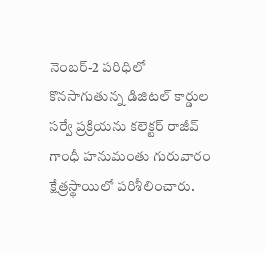నెంబర్-2 పరిధిలో కొనసాగుతున్న డిజిటల్ కార్డుల సర్వే ప్రక్రియను కలెక్టర్ రాజీవ్ గాంధీ హనుమంతు గురువారం క్షేత్రస్థాయిలో పరిశీలించారు.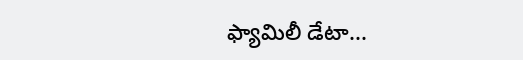ఫ్యామిలీ డేటా...